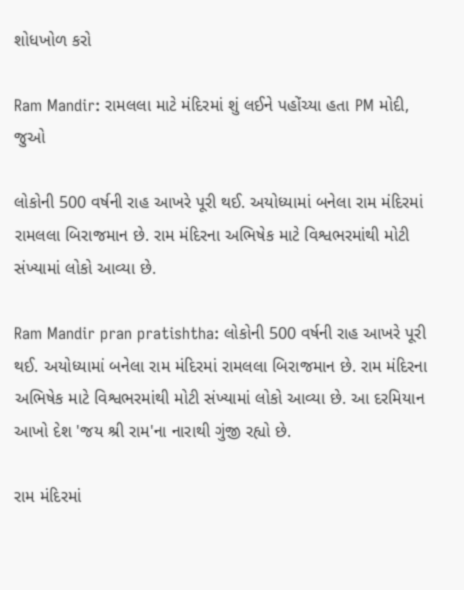શોધખોળ કરો

Ram Mandir: રામલલા માટે મંદિરમાં શું લઈને પહોંચ્યા હતા PM મોદી, જુઓ

લોકોની 500 વર્ષની રાહ આખરે પૂરી થઈ. અયોધ્યામાં બનેલા રામ મંદિરમાં રામલલા બિરાજમાન છે. રામ મંદિરના અભિષેક માટે વિશ્વભરમાંથી મોટી સંખ્યામાં લોકો આવ્યા છે.

Ram Mandir pran pratishtha: લોકોની 500 વર્ષની રાહ આખરે પૂરી થઈ. અયોધ્યામાં બનેલા રામ મંદિરમાં રામલલા બિરાજમાન છે. રામ મંદિરના અભિષેક માટે વિશ્વભરમાંથી મોટી સંખ્યામાં લોકો આવ્યા છે. આ દરમિયાન આખો દેશ 'જય શ્રી રામ'ના નારાથી ગુંજી રહ્યો છે.

રામ મંદિરમાં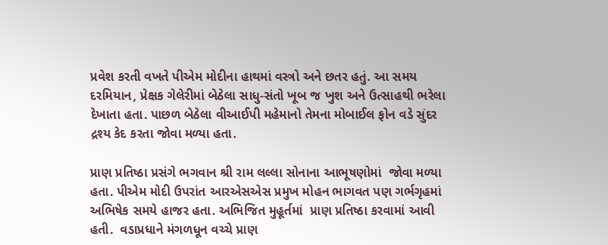પ્રવેશ કરતી વખતે પીએમ મોદીના હાથમાં વસ્ત્રો અને છતર હતું. આ સમય દરમિયાન, પ્રેક્ષક ગેલેરીમાં બેઠેલા સાધુ-સંતો ખૂબ જ ખુશ અને ઉત્સાહથી ભરેલા દેખાતા હતા. પાછળ બેઠેલા વીઆઈપી મહેમાનો તેમના મોબાઈલ ફોન વડે સુંદર દ્રશ્ય કેદ કરતા જોવા મળ્યા હતા.

પ્રાણ પ્રતિષ્ઠા પ્રસંગે ભગવાન શ્રી રામ લલ્લા સોનાના આભૂષણોમાં  જોવા મળ્યા હતા. પીએમ મોદી ઉપરાંત આરએસએસ પ્રમુખ મોહન ભાગવત પણ ગર્ભગૃહમાં અભિષેક સમયે હાજર હતા. અભિજિત મુહૂર્તમાં  પ્રાણ પ્રતિષ્ઠા કરવામાં આવી હતી.  વડાપ્રધાને મંગળધૂન વચ્ચે પ્રાણ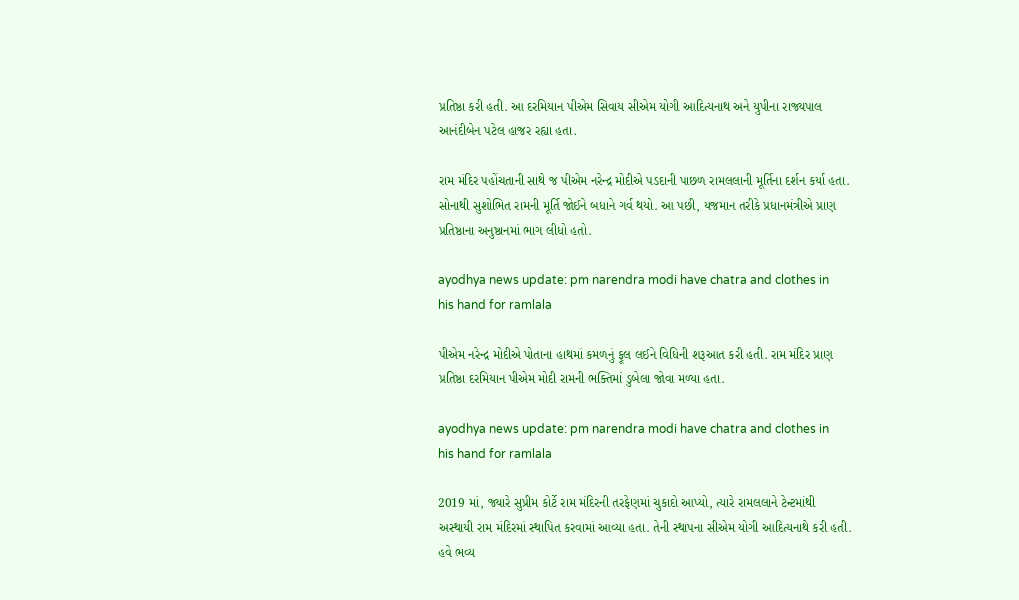પ્રતિષ્ઠા કરી હતી. આ દરમિયાન પીએમ સિવાય સીએમ યોગી આદિત્યનાથ અને યુપીના રાજ્યપાલ આનંદીબેન પટેલ હાજર રહ્યા હતા.

રામ મંદિર પહોંચતાની સાથે જ પીએમ નરેન્દ્ર મોદીએ પડદાની પાછળ રામલલાની મૂર્તિના દર્શન કર્યા હતા.  સોનાથી સુશોભિત રામની મૂર્તિ જોઈને બધાને ગર્વ થયો. આ પછી, યજમાન તરીકે પ્રધાનમંત્રીએ પ્રાણ પ્રતિષ્ઠાના અનુષ્ઠાનમાં ભાગ લીધો હતો.

ayodhya news update: pm narendra modi have chatra and clothes in his hand for ramlala

પીએમ નરેન્દ્ર મોદીએ પોતાના હાથમાં કમળનું ફૂલ લઈને વિધિની શરૂઆત કરી હતી. રામ મંદિર પ્રાણ પ્રતિષ્ઠા દરમિયાન પીએમ મોદી રામની ભક્તિમાં ડુબેલા જોવા મળ્યા હતા.

ayodhya news update: pm narendra modi have chatra and clothes in his hand for ramlala

2019 માં, જ્યારે સુપ્રીમ કોર્ટે રામ મંદિરની તરફેણમાં ચુકાદો આપ્યો, ત્યારે રામલલાને ટેન્ટમાંથી  અસ્થાયી રામ મંદિરમાં સ્થાપિત કરવામાં આવ્યા હતા. તેની સ્થાપના સીએમ યોગી આદિત્યનાથે કરી હતી. હવે ભવ્ય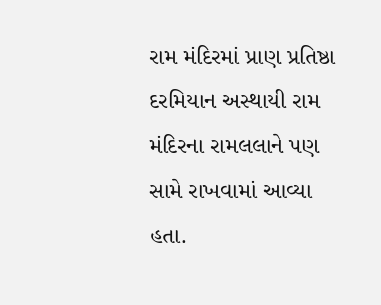રામ મંદિરમાં પ્રાણ પ્રતિષ્ઠા દરમિયાન અસ્થાયી રામ મંદિરના રામલલાને પણ સામે રાખવામાં આવ્યા હતા.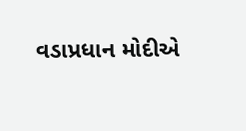વડાપ્રધાન મોદીએ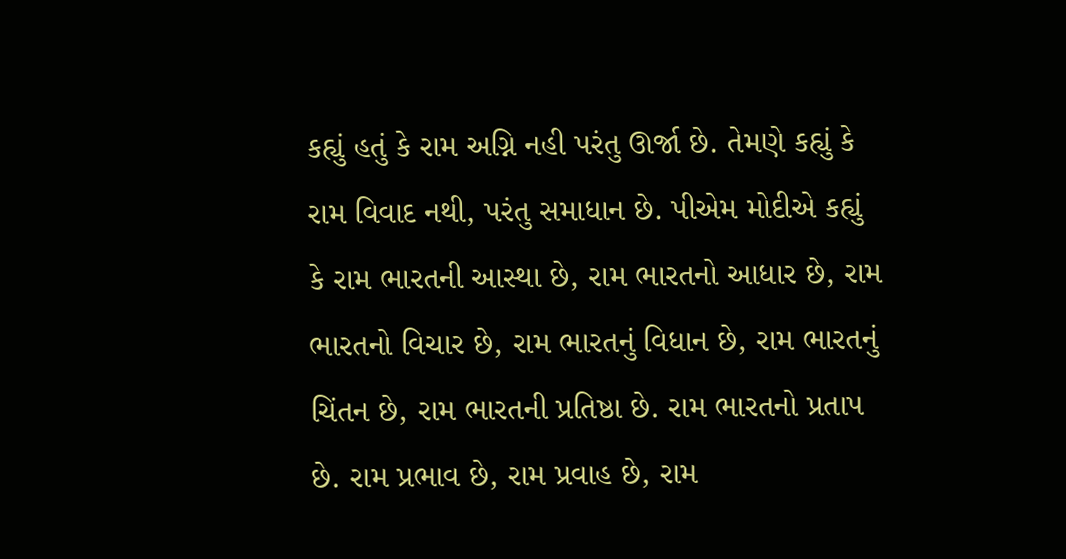કહ્યું હતું કે રામ અગ્નિ નહી પરંતુ ઊર્જા છે. તેમણે કહ્યું કે રામ વિવાદ નથી, પરંતુ સમાધાન છે. પીએમ મોદીએ કહ્યું કે રામ ભારતની આસ્થા છે, રામ ભારતનો આધાર છે, રામ ભારતનો વિચાર છે, રામ ભારતનું વિધાન છે, રામ ભારતનું ચિંતન છે, રામ ભારતની પ્રતિષ્ઠા છે. રામ ભારતનો પ્રતાપ છે. રામ પ્રભાવ છે, રામ પ્રવાહ છે, રામ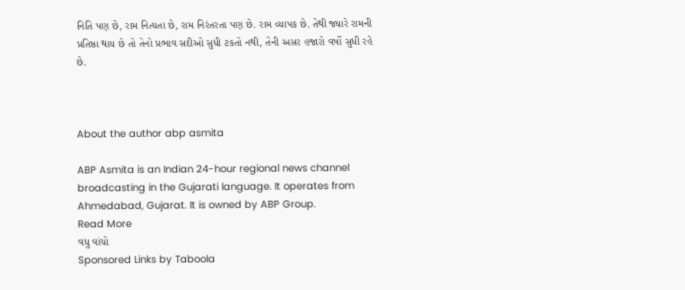નિતિ પણ છે, રામ નિત્યતા છે, રામ નિરંતરતા પણ છે. રામ વ્યાપક છે. તેથી જ્યારે રામની પ્રતિષ્ઠા થાય છે તો તેનો પ્રભાવ સદીઓ સુધી ટકતો નથી, તેની અસર હજારો વર્ષો સુધી રહે છે.



About the author abp asmita

ABP Asmita is an Indian 24-hour regional news channel broadcasting in the Gujarati language. It operates from Ahmedabad, Gujarat. It is owned by ABP Group.
Read More
વધુ વાંચો
Sponsored Links by Taboola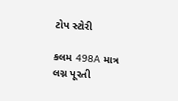ટોપ સ્ટોરી

કલમ 498A માત્ર લગ્ન પૂરતી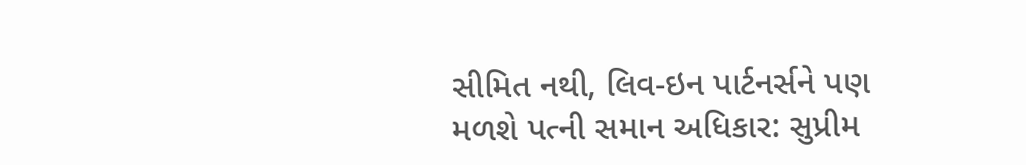સીમિત નથી, લિવ-ઇન પાર્ટનર્સને પણ મળશે પત્ની સમાન અધિકાર: સુપ્રીમ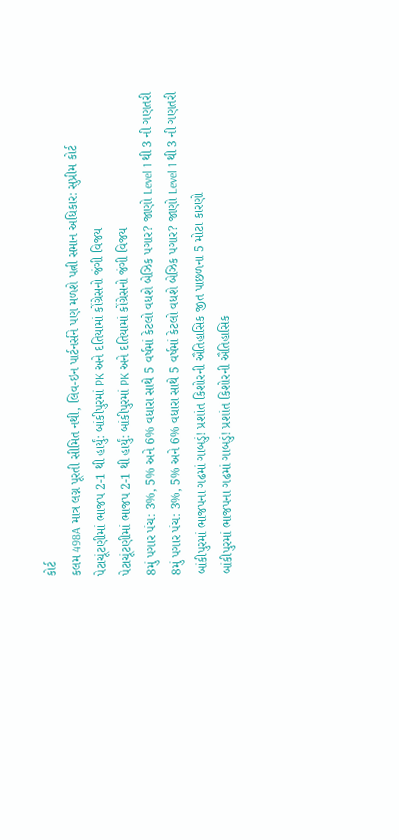કોર્ટ
કલમ 498A માત્ર લગ્ન પૂરતી સીમિત નથી, લિવ-ઇન પાર્ટનર્સને પણ મળશે પત્ની સમાન અધિકાર: સુપ્રીમ કોર્ટ
પેટાચૂંટણીમાં ભાજપ 2-1 થી હાર્યું: બાંકીપુરમાં PK અને દતિયામાં કોંગ્રેસનો જંગી વિજય
પેટાચૂંટણીમાં ભાજપ 2-1 થી હાર્યું: બાંકીપુરમાં PK અને દતિયામાં કોંગ્રેસનો જંગી વિજય
8મું પગાર પંચ: 3%, 5% અને 6% વધારા સાથે 5 વર્ષમાં કેટલો વધશે બેઝિક પગાર? જાણો Level 1 થી 3 ની ગણતરી
8મું પગાર પંચ: 3%, 5% અને 6% વધારા સાથે 5 વર્ષમાં કેટલો વધશે બેઝિક પગાર? જાણો Level 1 થી 3 ની ગણતરી
બાંકીપુરમાં ભાજપના ગઢમાં ગાબડું! પ્રશાંત કિશોરની ઐતિહાસિક જીત પાછળના 5 મોટા કારણો
બાંકીપુરમાં ભાજપના ગઢમાં ગાબડું! પ્રશાંત કિશોરની ઐતિહાસિક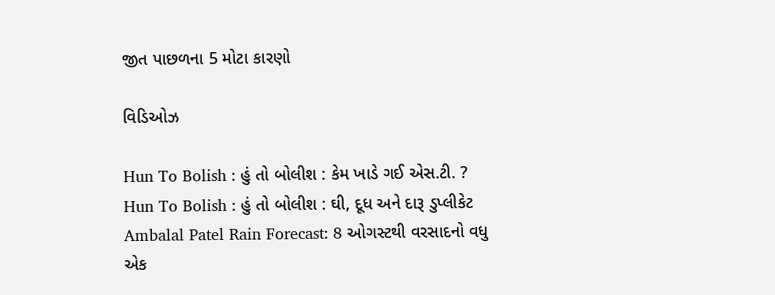જીત પાછળના 5 મોટા કારણો

વિડિઓઝ

Hun To Bolish : હું તો બોલીશ : કેમ ખાડે ગઈ એસ.ટી. ?
Hun To Bolish : હું તો બોલીશ : ઘી, દૂધ અને દારૂ ડુપ્લીકેટ
Ambalal Patel Rain Forecast: 8 ઓગસ્ટથી વરસાદનો વધુ એક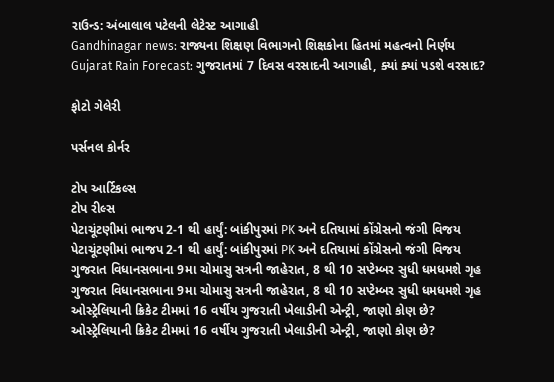રાઉન્ડ: અંબાલાલ પટેલની લેટેસ્ટ આગાહી
Gandhinagar news: રાજ્યના શિક્ષણ વિભાગનો શિક્ષકોના હિતમાં મહત્વનો નિર્ણય
Gujarat Rain Forecast: ગુજરાતમાં 7 દિવસ વરસાદની આગાહી, ક્યાં ક્યાં પડશે વરસાદ?

ફોટો ગેલેરી

પર્સનલ કોર્નર

ટોપ આર્ટિકલ્સ
ટોપ રીલ્સ
પેટાચૂંટણીમાં ભાજપ 2-1 થી હાર્યું: બાંકીપુરમાં PK અને દતિયામાં કોંગ્રેસનો જંગી વિજય
પેટાચૂંટણીમાં ભાજપ 2-1 થી હાર્યું: બાંકીપુરમાં PK અને દતિયામાં કોંગ્રેસનો જંગી વિજય
ગુજરાત વિધાનસભાના 9મા ચોમાસુ સત્રની જાહેરાત, 8 થી 10 સપ્ટેમ્બર સુધી ધમધમશે ગૃહ
ગુજરાત વિધાનસભાના 9મા ચોમાસુ સત્રની જાહેરાત, 8 થી 10 સપ્ટેમ્બર સુધી ધમધમશે ગૃહ
ઓસ્ટ્રેલિયાની ક્રિકેટ ટીમમાં 16 વર્ષીય ગુજરાતી ખેલાડીની એન્ટ્રી, જાણો કોણ છે?
ઓસ્ટ્રેલિયાની ક્રિકેટ ટીમમાં 16 વર્ષીય ગુજરાતી ખેલાડીની એન્ટ્રી, જાણો કોણ છે?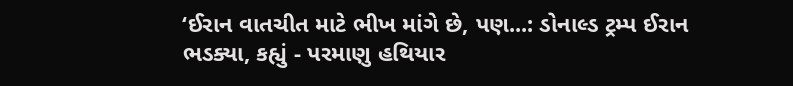‘ઈરાન વાતચીત માટે ભીખ માંગે છે, પણ...: ડોનાલ્ડ ટ્રમ્પ ઈરાન ભડક્યા, કહ્યું - પરમાણુ હથિયાર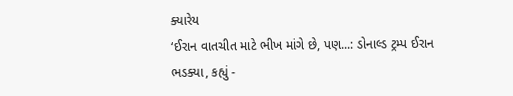ક્યારેય
‘ઈરાન વાતચીત માટે ભીખ માંગે છે, પણ...: ડોનાલ્ડ ટ્રમ્પ ઈરાન ભડક્યા, કહ્યું -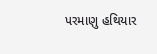પરમાણુ હથિયાર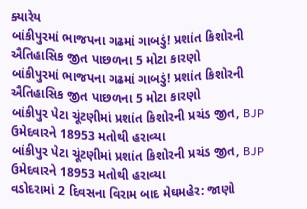ક્યારેય
બાંકીપુરમાં ભાજપના ગઢમાં ગાબડું! પ્રશાંત કિશોરની ઐતિહાસિક જીત પાછળના 5 મોટા કારણો
બાંકીપુરમાં ભાજપના ગઢમાં ગાબડું! પ્રશાંત કિશોરની ઐતિહાસિક જીત પાછળના 5 મોટા કારણો
બાંકીપુર પેટા ચૂંટણીમાં પ્રશાંત કિશોરની પ્રચંડ જીત, BJP ઉમેદવારને 18953 મતોથી હરાવ્યા
બાંકીપુર પેટા ચૂંટણીમાં પ્રશાંત કિશોરની પ્રચંડ જીત, BJP ઉમેદવારને 18953 મતોથી હરાવ્યા
વડોદરામાં 2 દિવસના વિરામ બાદ મેઘમહેર: જાણો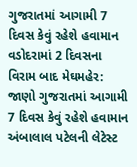ગુજરાતમાં આગામી 7 દિવસ કેવું રહેશે હવામાન
વડોદરામાં 2 દિવસના વિરામ બાદ મેઘમહેર: જાણો ગુજરાતમાં આગામી 7 દિવસ કેવું રહેશે હવામાન
અંબાલાલ પટેલની લેટેસ્ટ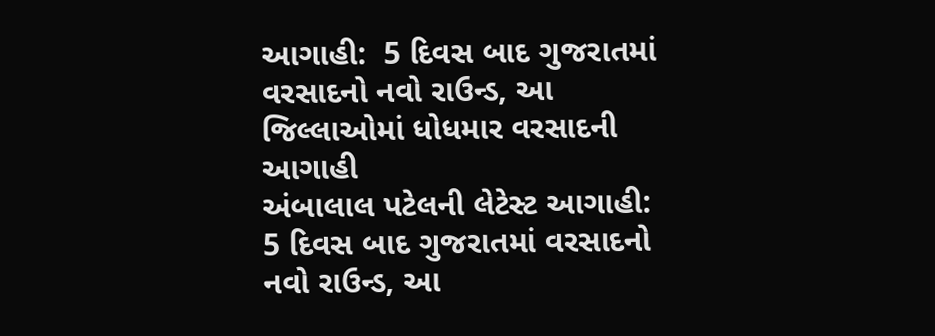આગાહી:  5 દિવસ બાદ ગુજરાતમાં વરસાદનો નવો રાઉન્ડ, આ જિલ્લાઓમાં ધોધમાર વરસાદની આગાહી
અંબાલાલ પટેલની લેટેસ્ટ આગાહી:  5 દિવસ બાદ ગુજરાતમાં વરસાદનો નવો રાઉન્ડ, આ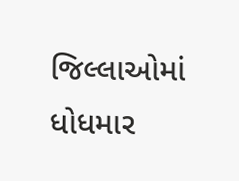જિલ્લાઓમાં ધોધમાર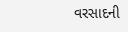વરસાદની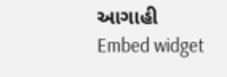આગાહી
Embed widget